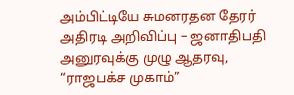அம்பிட்டியே சுமனரதன தேரர் அதிரடி அறிவிப்பு – ஜனாதிபதி அனுரவுக்கு முழு ஆதரவு, “ராஜபக்ச முகாம்”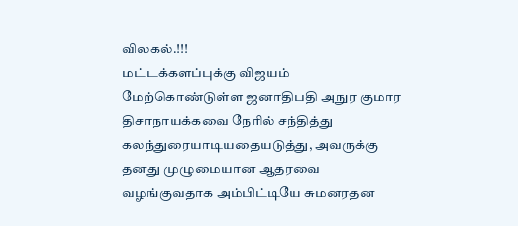விலகல்.!!!
மட்டக்களப்புக்கு விஜயம் மேற்கொண்டுள்ள ஜனாதிபதி அநுர குமார திசாநாயக்கவை நேரில் சந்தித்து கலந்துரையாடியதையடுத்து, அவருக்கு தனது முழுமையான ஆதரவை வழங்குவதாக அம்பிட்டியே சுமனரதன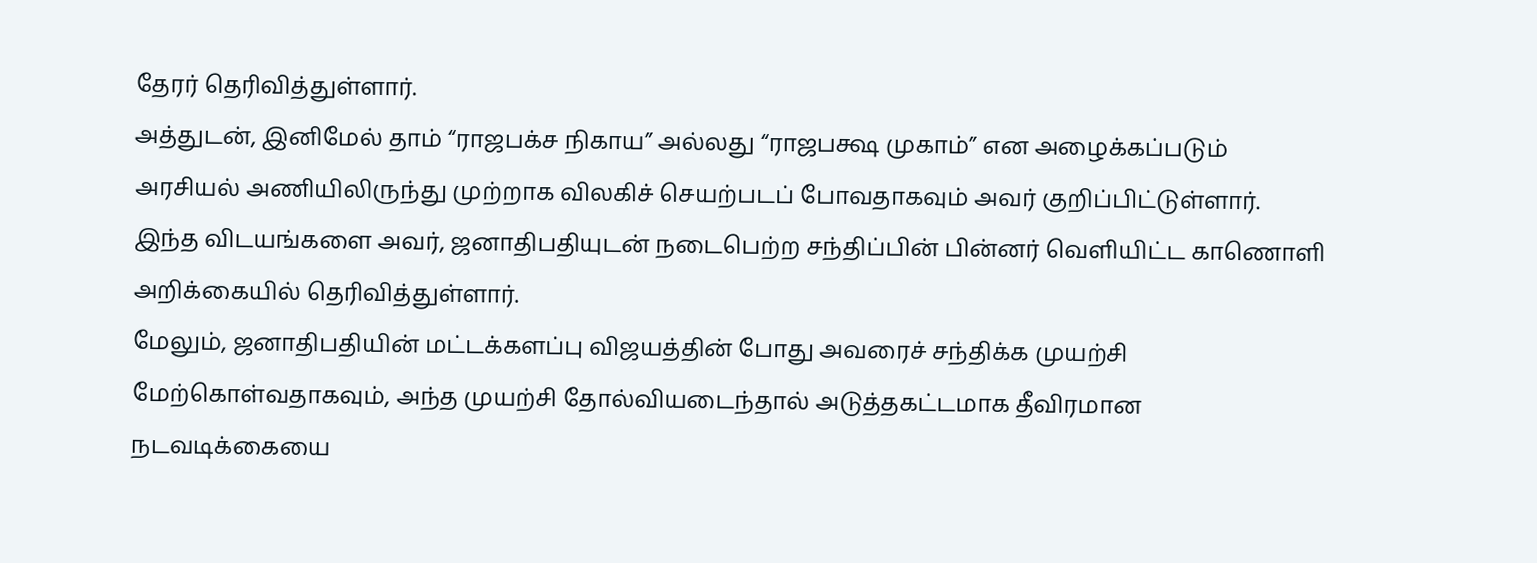தேரர் தெரிவித்துள்ளார்.
அத்துடன், இனிமேல் தாம் “ராஜபக்ச நிகாய” அல்லது “ராஜபக்ஷ முகாம்” என அழைக்கப்படும் அரசியல் அணியிலிருந்து முற்றாக விலகிச் செயற்படப் போவதாகவும் அவர் குறிப்பிட்டுள்ளார்.
இந்த விடயங்களை அவர், ஜனாதிபதியுடன் நடைபெற்ற சந்திப்பின் பின்னர் வெளியிட்ட காணொளி அறிக்கையில் தெரிவித்துள்ளார்.
மேலும், ஜனாதிபதியின் மட்டக்களப்பு விஜயத்தின் போது அவரைச் சந்திக்க முயற்சி மேற்கொள்வதாகவும், அந்த முயற்சி தோல்வியடைந்தால் அடுத்தகட்டமாக தீவிரமான நடவடிக்கையை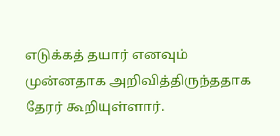எடுக்கத் தயார் எனவும் முன்னதாக அறிவித்திருந்ததாக தேரர் கூறியுள்ளார்.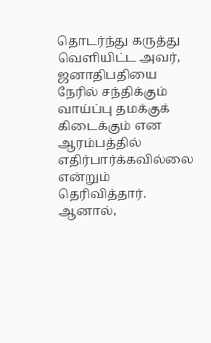தொடர்ந்து கருத்து வெளியிட்ட அவர், ஜனாதிபதியை நேரில் சந்திக்கும் வாய்ப்பு தமக்குக் கிடைக்கும் என ஆரம்பத்தில் எதிர்பார்க்கவில்லை என்றும் தெரிவித்தார்.
ஆனால்,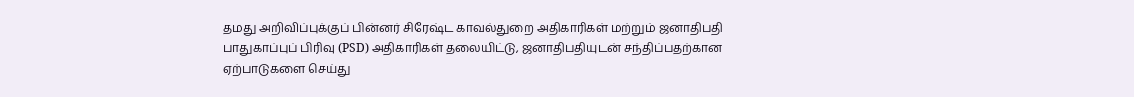தமது அறிவிப்புக்குப் பின்னர் சிரேஷ்ட காவல்துறை அதிகாரிகள் மற்றும் ஜனாதிபதி பாதுகாப்புப் பிரிவு (PSD) அதிகாரிகள் தலையிட்டு, ஜனாதிபதியுடன் சந்திப்பதற்கான ஏற்பாடுகளை செய்து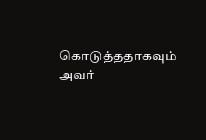கொடுத்ததாகவும் அவர்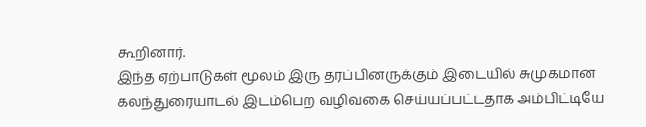கூறினார்.
இந்த ஏற்பாடுகள் மூலம் இரு தரப்பினருக்கும் இடையில் சுமுகமான கலந்துரையாடல் இடம்பெற வழிவகை செய்யப்பட்டதாக அம்பிட்டியே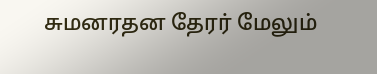சுமனரதன தேரர் மேலும்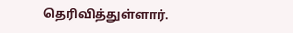தெரிவித்துள்ளார்.